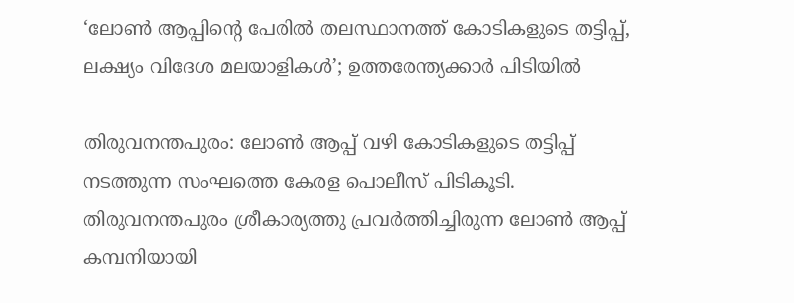‘ലോണ്‍ ആപ്പിന്റെ പേരില്‍ തലസ്ഥാനത്ത് കോടികളുടെ തട്ടിപ്പ്, ലക്ഷ്യം വിദേശ മലയാളികള്‍’; ഉത്തരേന്ത്യക്കാര്‍ പിടിയില്‍

തിരുവനന്തപുരം: ലോണ്‍ ആപ്പ് വഴി കോടികളുടെ തട്ടിപ്പ് നടത്തുന്ന സംഘത്തെ കേരള പൊലീസ് പിടികൂടി. തിരുവനന്തപുരം ശ്രീകാര്യത്തു പ്രവര്‍ത്തിച്ചിരുന്ന ലോണ്‍ ആപ്പ് കമ്പനിയായി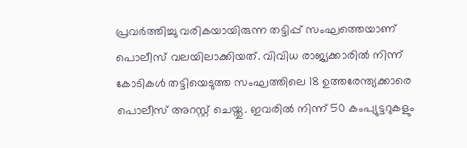പ്രവര്‍ത്തിച്ചു വരികയായിരുന്ന തട്ടിപ്പ് സംഘത്തെയാണ് പൊലീസ് വലയിലാക്കിയത്. വിവിധ രാജ്യക്കാരില്‍ നിന്ന് കോടികള്‍ തട്ടിയെടുത്ത സംഘത്തിലെ 18 ഉത്തരേന്ത്യക്കാരെ പൊലീസ് അറസ്റ്റ് ചെയ്തു. ഇവരില്‍ നിന്ന് 50 കംപ്യുട്ടറുകളും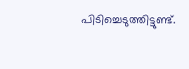പിടിച്ചെടുത്തിട്ടുണ്ട്.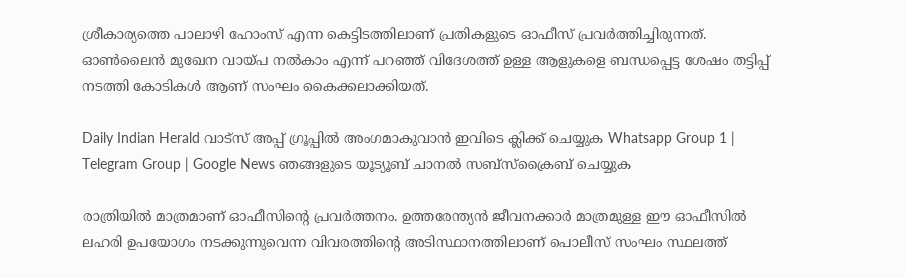ശ്രീകാര്യത്തെ പാലാഴി ഹോംസ് എന്ന കെട്ടിടത്തിലാണ് പ്രതികളുടെ ഓഫീസ് പ്രവര്‍ത്തിച്ചിരുന്നത്. ഓണ്‍ലൈന്‍ മുഖേന വായ്പ നല്‍കാം എന്ന് പറഞ്ഞ് വിദേശത്ത് ഉള്ള ആളുകളെ ബന്ധപ്പെട്ട ശേഷം തട്ടിപ്പ് നടത്തി കോടികള്‍ ആണ് സംഘം കൈക്കലാക്കിയത്.

Daily Indian Herald വാട്സ് അപ്പ് ഗ്രൂപ്പിൽ അംഗമാകുവാൻ ഇവിടെ ക്ലിക്ക് ചെയ്യുക Whatsapp Group 1 | Telegram Group | Google News ഞങ്ങളുടെ യൂട്യൂബ് ചാനൽ സബ്സ്ക്രൈബ് ചെയ്യുക

രാത്രിയില്‍ മാത്രമാണ് ഓഫീസിന്റെ പ്രവര്‍ത്തനം. ഉത്തരേന്ത്യന്‍ ജീവനക്കാര്‍ മാത്രമുള്ള ഈ ഓഫീസില്‍ ലഹരി ഉപയോഗം നടക്കുന്നുവെന്ന വിവരത്തിന്റെ അടിസ്ഥാനത്തിലാണ് പൊലീസ് സംഘം സ്ഥലത്ത്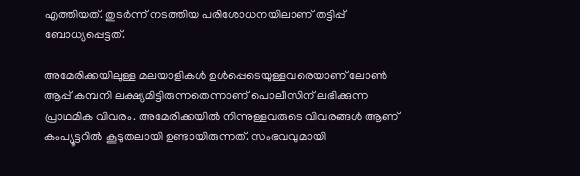എത്തിയത്. തുടര്‍ന്ന് നടത്തിയ പരിശോധനയിലാണ് തട്ടിപ്പ് ബോധ്യപ്പെട്ടത്.

അമേരിക്കയിലുള്ള മലയാളികള്‍ ഉള്‍പ്പെടെയുള്ളവരെയാണ് ലോണ്‍ ആപ്പ് കമ്പനി ലക്ഷ്യമിട്ടിരുന്നതെന്നാണ് പൊലീസിന് ലഭിക്കുന്ന പ്രാഥമിക വിവരം. അമേരിക്കയില്‍ നിന്നുള്ളവരുടെ വിവരങ്ങള്‍ ആണ് കംപ്യൂട്ടറില്‍ കൂടുതലായി ഉണ്ടായിരുന്നത്. സംഭവവുമായി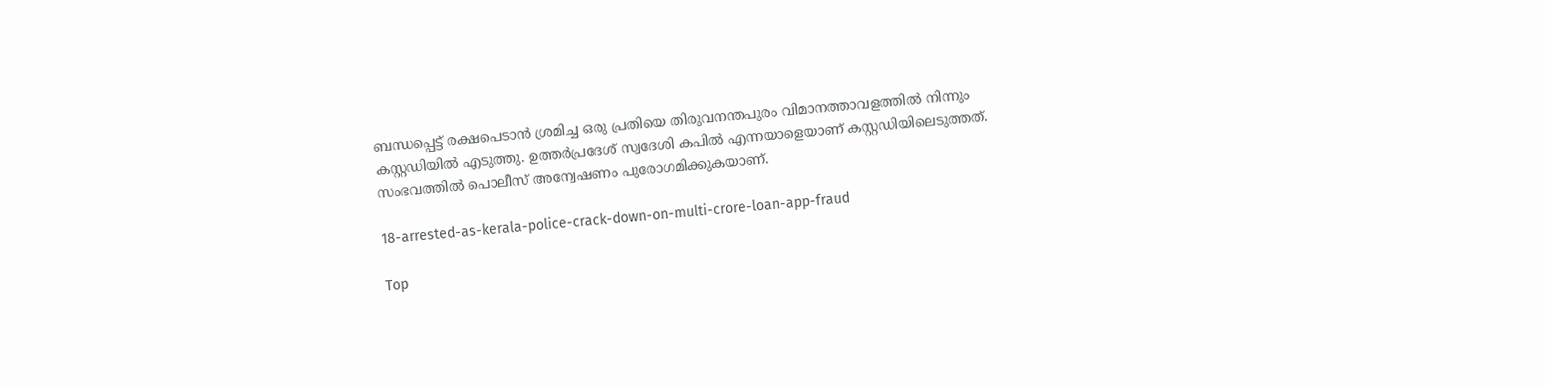ബന്ധപ്പെട്ട് രക്ഷപെടാന്‍ ശ്രമിച്ച ഒരു പ്രതിയെ തിരുവനന്തപുരം വിമാനത്താവളത്തില്‍ നിന്നും കസ്റ്റഡിയില്‍ എടുത്തു. ഉത്തര്‍പ്രദേശ് സ്വദേശി കപില്‍ എന്നയാളെയാണ് കസ്റ്റഡിയിലെടുത്തത്. സംഭവത്തില്‍ പൊലീസ് അന്വേഷണം പുരോഗമിക്കുകയാണ്.

18-arrested-as-kerala-police-crack-down-on-multi-crore-loan-app-fraud

Top